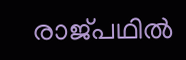രാജ്പഥില്‍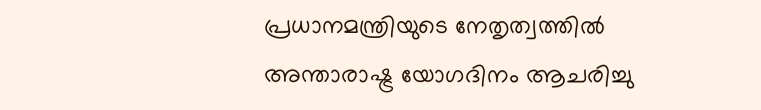പ്രധാനമന്ത്രിയുടെ നേതൃത്വത്തില്‍ അന്താരാഷ്ട്ര യോഗദിനം ആചരിച്ചു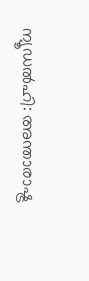ന്യൂഡല്‍ഹി: അന്താരാഷ്ട്ര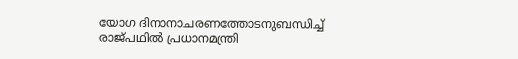യോഗ ദിനാനാചരണത്തോടനുബന്ധിച്ച് രാജ്പഥില്‍ പ്രധാനമന്ത്രി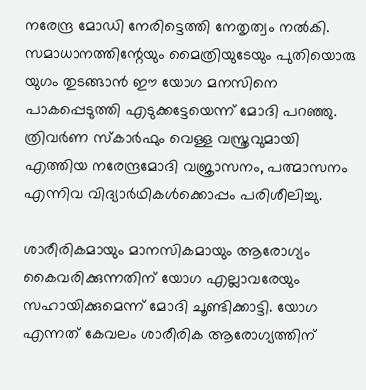നരേന്ദ്ര മോഡി നേരിട്ടെത്തി നേതൃത്വം നല്‍കി. സമാധാനത്തിന്റേയും മൈത്രിയുടേയും പുതിയൊരു യുഗം തുടങ്ങാന്‍ ഈ യോഗ മനസിനെ പാകപ്പെടുത്തി എടുക്കട്ടേയെന്ന് മോദി പറഞ്ഞു. ത്രിവര്‍ണ സ്‌കാര്‍ഫും വെള്ള വസ്ത്രവുമായി എത്തിയ നരേന്ദ്രമോദി വജ്രാസനം, പത്മാസനം എന്നിവ വിദ്യാര്‍ഥികള്‍ക്കൊപ്പം പരിശീലിച്ചു.

ശാരീരികമായും മാനസികമായും ആരോഗ്യം കൈവരിക്കുന്നതിന് യോഗ എല്ലാവരേയും സഹായിക്കുമെന്ന് മോദി ചൂണ്ടിക്കാട്ടി. യോഗ എന്നത് കേവലം ശാരീരിക ആരോഗ്യത്തിന്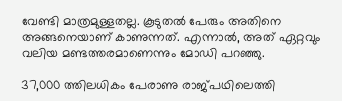വേണ്ടി മാത്രമുള്ളതല്ല. കൂടുതല്‍ പേരും അതിനെ അങ്ങനെയാണ് കാണുന്നത്. എന്നാല്‍, അത് ഏറ്റവും വലിയ മണ്ടത്തരമാണെന്നും മോഡി പറഞ്ഞു.

37,000 ത്തിലധികം പേരാണു രാജ്പഥിലെത്തി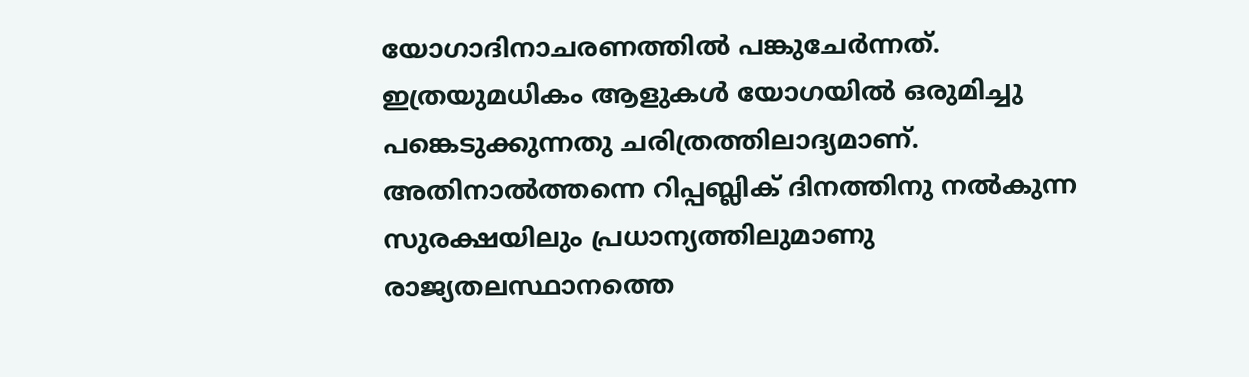യോഗാദിനാചരണത്തില്‍ പങ്കുചേര്‍ന്നത്. ഇത്രയുമധികം ആളുകള്‍ യോഗയില്‍ ഒരുമിച്ചു പങ്കെടുക്കുന്നതു ചരിത്രത്തിലാദ്യമാണ്. അതിനാല്‍ത്തന്നെ റിപ്പബ്ലിക് ദിനത്തിനു നല്‍കുന്ന സുരക്ഷയിലും പ്രധാന്യത്തിലുമാണു രാജ്യതലസ്ഥാനത്തെ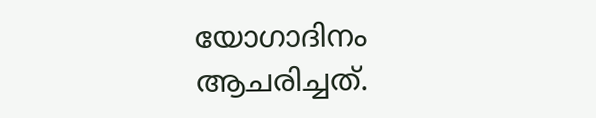യോഗാദിനം ആചരിച്ചത്.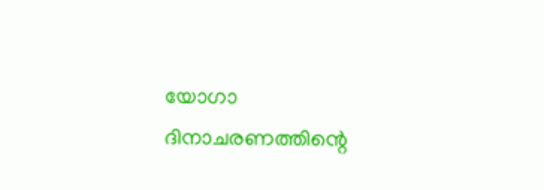യോഗാ ദിനാചരണത്തിന്റെ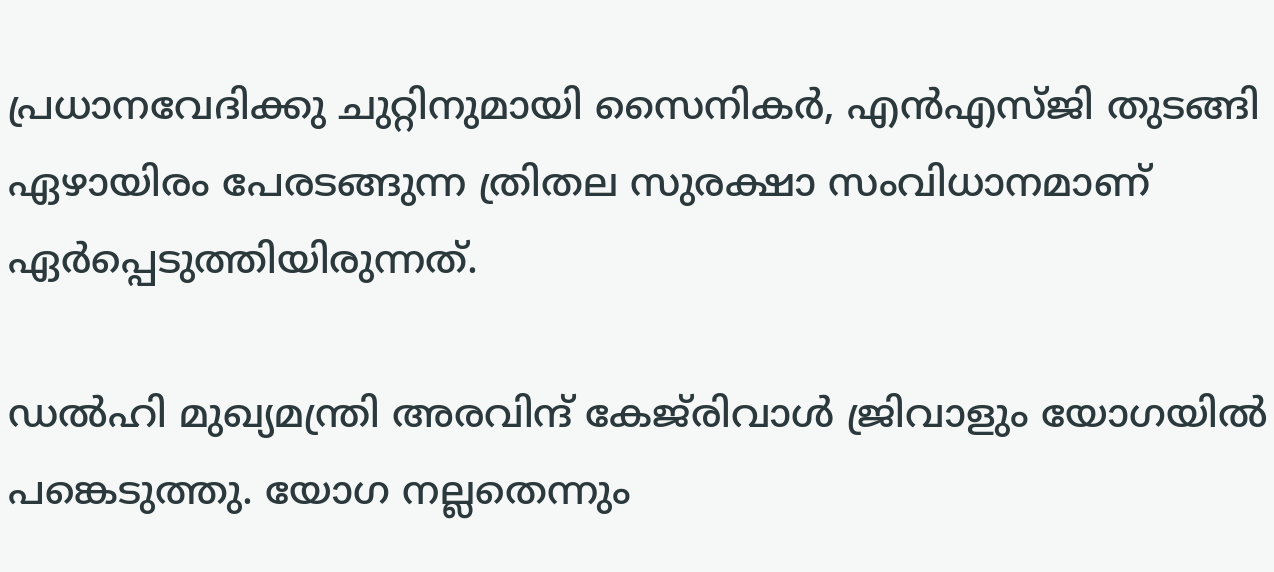പ്രധാനവേദിക്കു ചുറ്റിനുമായി സൈനികര്‍, എന്‍എസ്ജി തുടങ്ങി ഏഴായിരം പേരടങ്ങുന്ന ത്രിതല സുരക്ഷാ സംവിധാനമാണ് ഏര്‍പ്പെടുത്തിയിരുന്നത്.

ഡല്‍ഹി മുഖ്യമന്ത്രി അരവിന്ദ് കേജ്‌രിവാള്‍ ജ്രിവാളും യോഗയില്‍ പങ്കെടുത്തു. യോഗ നല്ലതെന്നും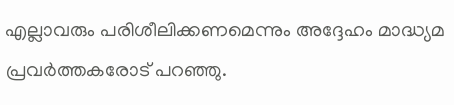എല്ലാവരും പരിശീലിക്കണമെന്നും അദ്ദേഹം മാദ്ധ്യമ പ്രവര്‍ത്തകരോട് പറഞ്ഞു.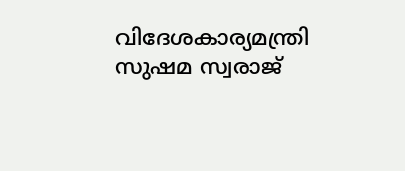വിദേശകാര്യമന്ത്രി സുഷമ സ്വരാജ്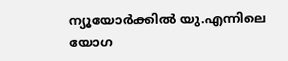ന്യൂയോര്‍ക്കില്‍ യു.എന്നിലെ യോഗ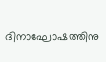ദിനാഘോഷത്തിനു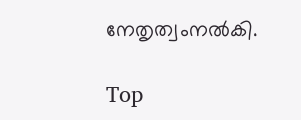നേതൃത്വംനല്‍കി.

Top